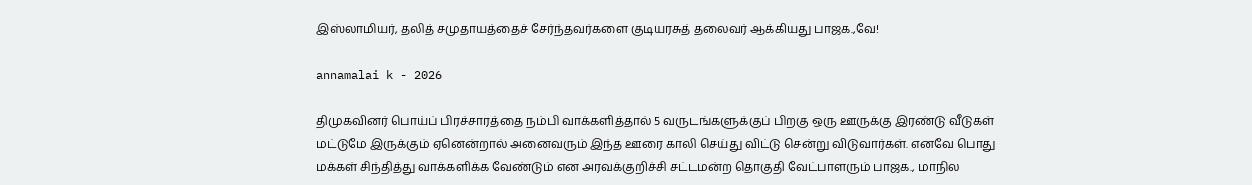இஸ்லாமியர், தலித் சமுதாயத்தைச் சேர்ந்தவர்களை குடியரசுத் தலைவர் ஆக்கியது பாஜக.,வே!

annamalai k - 2026

திமுகவினர் பொய்ப் பிரச்சாரத்தை நம்பி வாக்களித்தால் 5 வருடங்களுக்குப் பிறகு ஒரு ஊருக்கு இரண்டு வீடுகள் மட்டுமே இருக்கும் ஏனென்றால் அனைவரும் இந்த ஊரை காலி செய்து விட்டு சென்று விடுவார்கள். எனவே பொது மக்கள் சிந்தித்து வாக்களிக்க வேண்டும் என அரவக்குறிச்சி சட்டமன்ற தொகுதி வேட்பாளரும் பாஜக., மாநில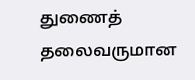துணைத் தலைவருமான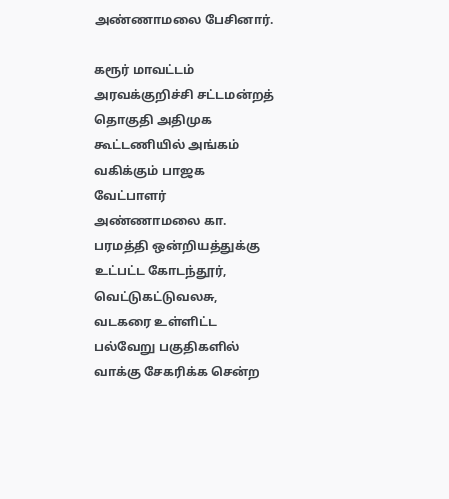அண்ணாமலை பேசினார்.

கரூர் மாவட்டம் அரவக்குறிச்சி சட்டமன்றத் தொகுதி அதிமுக கூட்டணியில் அங்கம் வகிக்கும் பாஜக வேட்பாளர் அண்ணாமலை கா. பரமத்தி ஒன்றியத்துக்கு உட்பட்ட கோடந்தூர், வெட்டுகட்டுவலசு, வடகரை உள்ளிட்ட பல்வேறு பகுதிகளில் வாக்கு சேகரிக்க சென்ற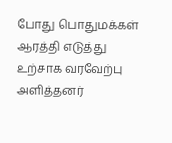போது பொதுமக்கள் ஆரத்தி எடுத்து உற்சாக வரவேற்பு அளித்தனர்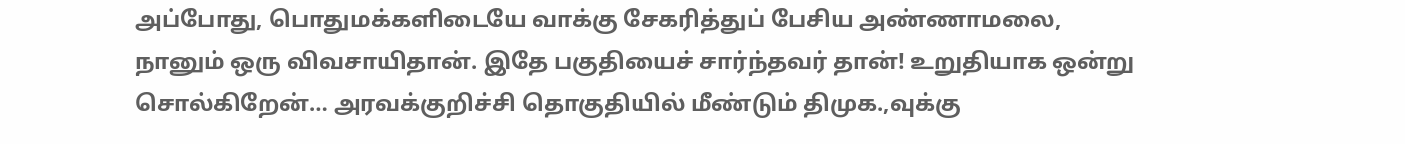அப்போது, பொதுமக்களிடையே வாக்கு சேகரித்துப் பேசிய அண்ணாமலை, நானும் ஒரு விவசாயிதான். இதே பகுதியைச் சார்ந்தவர் தான்! உறுதியாக ஒன்று சொல்கிறேன்… அரவக்குறிச்சி தொகுதியில் மீண்டும் திமுக.,வுக்கு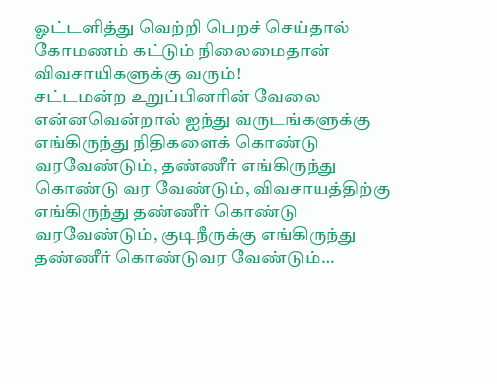ஓட்டளித்து வெற்றி பெறச் செய்தால் கோமணம் கட்டும் நிலைமைதான் விவசாயிகளுக்கு வரும்!
சட்டமன்ற உறுப்பினரின் வேலை என்னவென்றால் ஐந்து வருடங்களுக்கு எங்கிருந்து நிதிகளைக் கொண்டு வரவேண்டும், தண்ணீர் எங்கிருந்து கொண்டு வர வேண்டும், விவசாயத்திற்கு எங்கிருந்து தண்ணீர் கொண்டு வரவேண்டும், குடிநீருக்கு எங்கிருந்து தண்ணீர் கொண்டுவர வேண்டும்…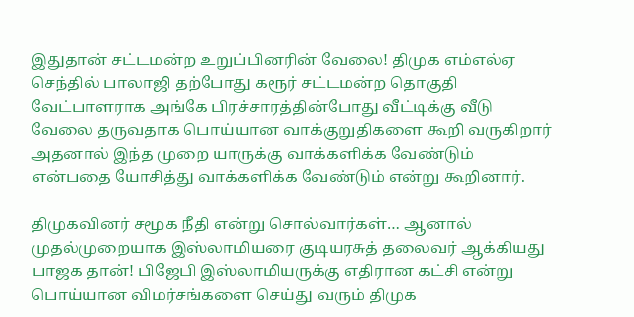இதுதான் சட்டமன்ற உறுப்பினரின் வேலை! திமுக எம்எல்ஏ செந்தில் பாலாஜி தற்போது கரூர் சட்டமன்ற தொகுதி வேட்பாளராக அங்கே பிரச்சாரத்தின்போது வீட்டிக்கு வீடு வேலை தருவதாக பொய்யான வாக்குறுதிகளை கூறி வருகிறார் அதனால் இந்த முறை யாருக்கு வாக்களிக்க வேண்டும் என்பதை யோசித்து வாக்களிக்க வேண்டும் என்று கூறினார்.

திமுகவினர் சமூக நீதி என்று சொல்வார்கள்… ஆனால் முதல்முறையாக இஸ்லாமியரை குடியரசுத் தலைவர் ஆக்கியது பாஜக தான்! பிஜேபி இஸ்லாமியருக்கு எதிரான கட்சி என்று பொய்யான விமர்சங்களை செய்து வரும் திமுக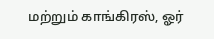மற்றும் காங்கிரஸ், ஓர்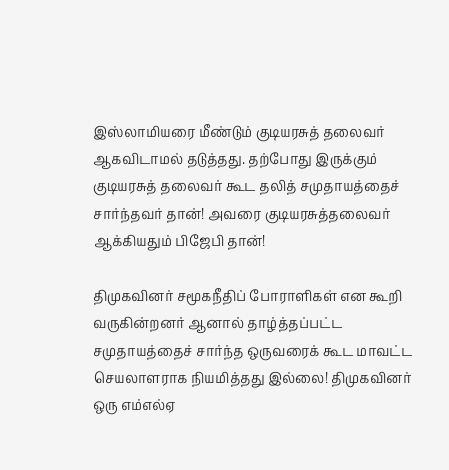இஸ்லாமியரை மீண்டும் குடியரசுத் தலைவர் ஆகவிடாமல் தடுத்தது. தற்போது இருக்கும் குடியரசுத் தலைவர் கூட தலித் சமுதாயத்தைச் சார்ந்தவர் தான்! அவரை குடியரசுத்தலைவர் ஆக்கியதும் பிஜேபி தான்!

திமுகவினர் சமூகநீதிப் போராளிகள் என கூறி வருகின்றனர் ஆனால் தாழ்த்தப்பட்ட சமுதாயத்தைச் சார்ந்த ஒருவரைக் கூட மாவட்ட செயலாளராக நியமித்தது இல்லை! திமுகவினர் ஒரு எம்எல்ஏ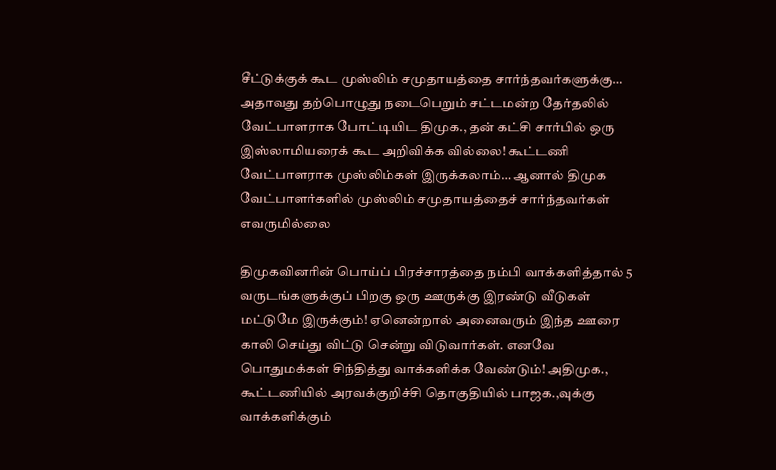சீட்டுக்குக் கூட முஸ்லிம் சமுதாயத்தை சார்ந்தவர்களுக்கு… அதாவது தற்பொழுது நடைபெறும் சட்டமன்ற தேர்தலில் வேட்பாளராக போட்டியிட திமுக., தன் கட்சி சார்பில் ஒரு இஸ்லாமியரைக் கூட அறிவிக்க வில்லை! கூட்டணி வேட்பாளராக முஸ்லிம்கள் இருக்கலாம்… ஆனால் திமுக வேட்பாளர்களில் முஸ்லிம் சமுதாயத்தைச் சார்ந்தவர்கள் எவருமில்லை

திமுகவினரின் பொய்ப் பிரச்சாரத்தை நம்பி வாக்களித்தால் 5 வருடங்களுக்குப் பிறகு ஒரு ஊருக்கு இரண்டு வீடுகள் மட்டுமே இருக்கும்! ஏனென்றால் அனைவரும் இந்த ஊரை காலி செய்து விட்டு சென்று விடுவார்கள். எனவே பொதுமக்கள் சிந்தித்து வாக்களிக்க வேண்டும்! அதிமுக., கூட்டணியில் அரவக்குறிச்சி தொகுதியில் பாஜக.,வுக்கு வாக்களிக்கும்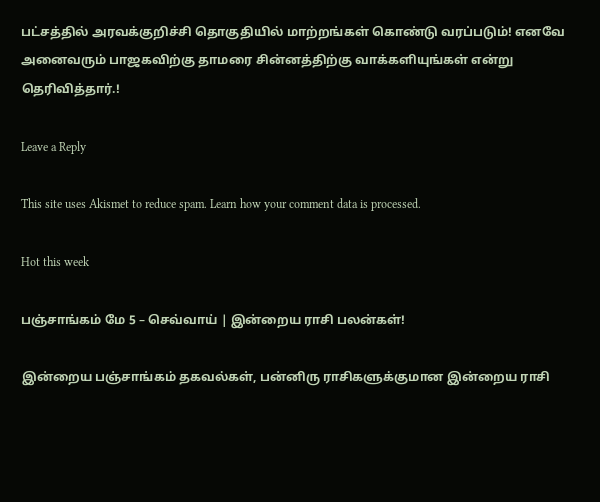பட்சத்தில் அரவக்குறிச்சி தொகுதியில் மாற்றங்கள் கொண்டு வரப்படும்! எனவே அனைவரும் பாஜகவிற்கு தாமரை சின்னத்திற்கு வாக்களியுங்கள் என்று தெரிவித்தார்.!

Leave a Reply

This site uses Akismet to reduce spam. Learn how your comment data is processed.

Hot this week

பஞ்சாங்கம் மே 5 – செவ்வாய் | இன்றைய ராசி பலன்கள்!

இன்றைய பஞ்சாங்கம் தகவல்கள், பன்னிரு ராசிகளுக்குமான இன்றைய ராசி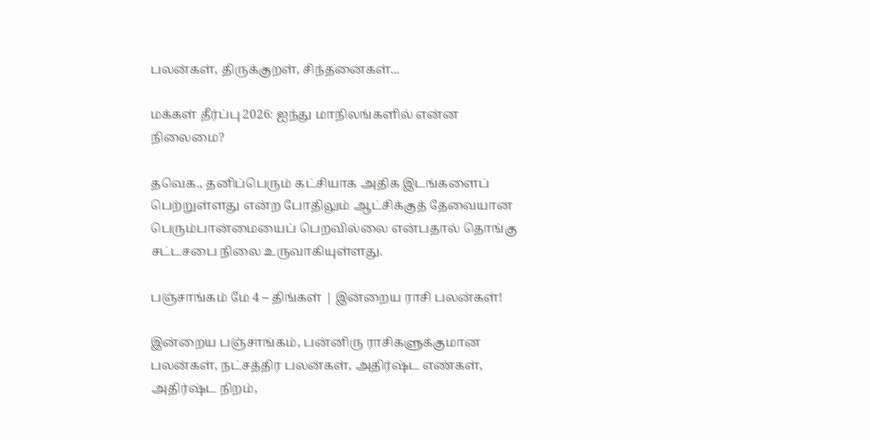பலன்கள், திருக்குறள், சிந்தனைகள்...

மக்கள் தீர்ப்பு 2026: ஐந்து மாநிலங்களில் என்ன நிலைமை?

தவெக., தனிப்பெரும் கட்சியாக அதிக இடங்களைப் பெற்றுள்ளது என்ற போதிலும் ஆட்சிக்குத் தேவையான பெரும்பான்மையைப் பெறவில்லை என்பதால் தொங்கு சட்டசபை நிலை உருவாகியுள்ளது.

பஞ்சாங்கம் மே 4 – திங்கள் | இன்றைய ராசி பலன்கள்!

இன்றைய பஞ்சாங்கம், பன்னிரு ராசிகளுக்குமான பலன்கள், நட்சத்திர பலன்கள், அதிர்ஷ்ட எண்கள், அதிர்ஷ்ட நிறம்,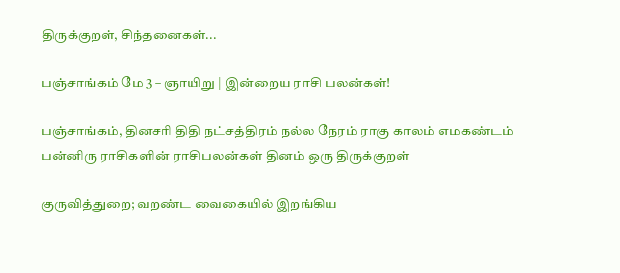திருக்குறள், சிந்தனைகள்...

பஞ்சாங்கம் மே 3 – ஞாயிறு | இன்றைய ராசி பலன்கள்!

பஞ்சாங்கம், தினசரி திதி நட்சத்திரம் நல்ல நேரம் ராகு காலம் எமகண்டம் பன்னிரு ராசிகளின் ராசிபலன்கள் தினம் ஒரு திருக்குறள்

குருவித்துறை; வறண்ட வைகையில் இறங்கிய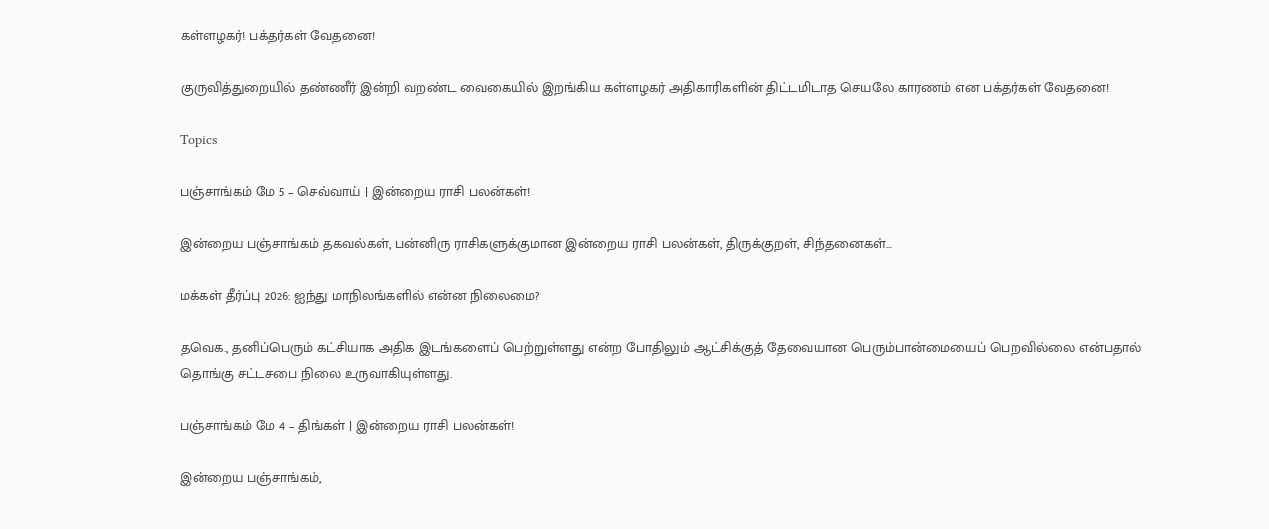கள்ளழகர்! பக்தர்கள் வேதனை!

குருவித்துறையில் தண்ணீர் இன்றி வறண்ட வைகையில் இறங்கிய கள்ளழகர் அதிகாரிகளின் திட்டமிடாத செயலே காரணம் என பக்தர்கள் வேதனை!

Topics

பஞ்சாங்கம் மே 5 – செவ்வாய் | இன்றைய ராசி பலன்கள்!

இன்றைய பஞ்சாங்கம் தகவல்கள், பன்னிரு ராசிகளுக்குமான இன்றைய ராசி பலன்கள், திருக்குறள், சிந்தனைகள்...

மக்கள் தீர்ப்பு 2026: ஐந்து மாநிலங்களில் என்ன நிலைமை?

தவெக., தனிப்பெரும் கட்சியாக அதிக இடங்களைப் பெற்றுள்ளது என்ற போதிலும் ஆட்சிக்குத் தேவையான பெரும்பான்மையைப் பெறவில்லை என்பதால் தொங்கு சட்டசபை நிலை உருவாகியுள்ளது.

பஞ்சாங்கம் மே 4 – திங்கள் | இன்றைய ராசி பலன்கள்!

இன்றைய பஞ்சாங்கம்,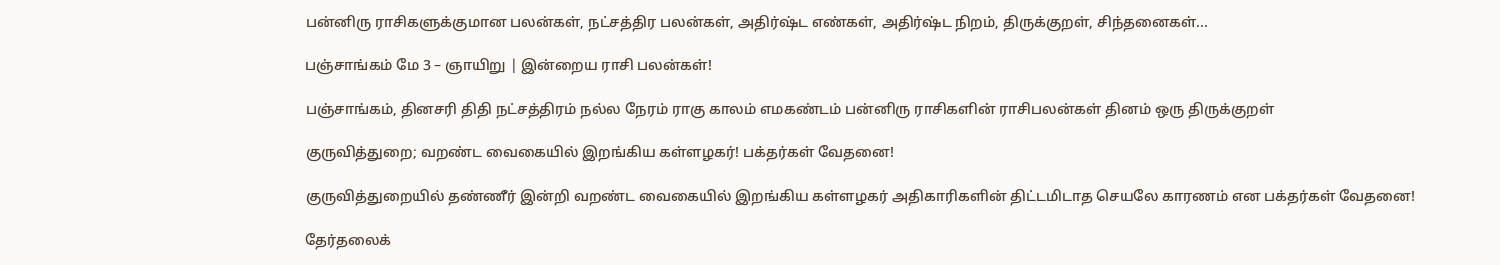பன்னிரு ராசிகளுக்குமான பலன்கள், நட்சத்திர பலன்கள், அதிர்ஷ்ட எண்கள், அதிர்ஷ்ட நிறம், திருக்குறள், சிந்தனைகள்...

பஞ்சாங்கம் மே 3 – ஞாயிறு | இன்றைய ராசி பலன்கள்!

பஞ்சாங்கம், தினசரி திதி நட்சத்திரம் நல்ல நேரம் ராகு காலம் எமகண்டம் பன்னிரு ராசிகளின் ராசிபலன்கள் தினம் ஒரு திருக்குறள்

குருவித்துறை; வறண்ட வைகையில் இறங்கிய கள்ளழகர்! பக்தர்கள் வேதனை!

குருவித்துறையில் தண்ணீர் இன்றி வறண்ட வைகையில் இறங்கிய கள்ளழகர் அதிகாரிகளின் திட்டமிடாத செயலே காரணம் என பக்தர்கள் வேதனை!

தேர்தலைக்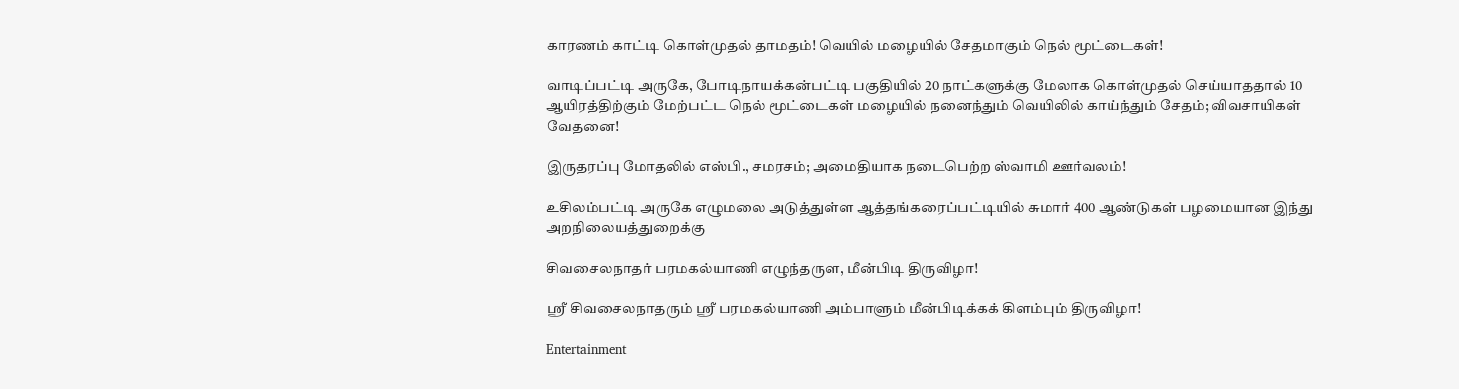காரணம் காட்டி கொள்முதல் தாமதம்! வெயில் மழையில் சேதமாகும் நெல் மூட்டைகள்!

வாடிப்பட்டி அருகே, போடிநாயக்கன்பட்டி பகுதியில் 20 நாட்களுக்கு மேலாக கொள்முதல் செய்யாததால் 10 ஆயிரத்திற்கும் மேற்பட்ட நெல் மூட்டைகள் மழையில் நனைந்தும் வெயிலில் காய்ந்தும் சேதம்; விவசாயிகள் வேதனை!

இருதரப்பு மோதலில் எஸ்பி., சமரசம்; அமைதியாக நடைபெற்ற ஸ்வாமி ஊர்வலம்!

உசிலம்பட்டி அருகே எழுமலை அடுத்துள்ள ஆத்தங்கரைப்பட்டியில் சுமார் 400 ஆண்டுகள் பழமையான இந்து அறநிலையத்துறைக்கு

சிவசைலநாதர் பரமகல்யாணி எழுந்தருள, மீன்பிடி திருவிழா!

ஸ்ரீ சிவசைலநாதரும் ஸ்ரீ பரமகல்யாணி அம்பாளும் மீன்பிடிக்கக் கிளம்பும் திருவிழா!

Entertainment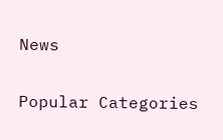News

Popular Categories